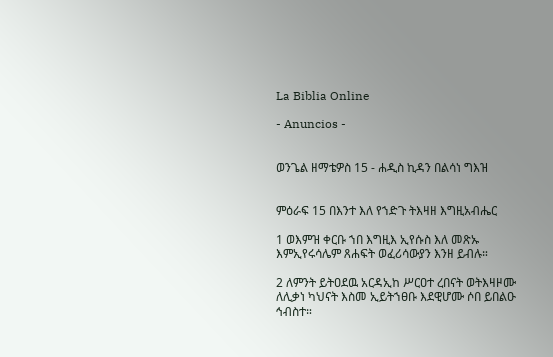La Biblia Online

- Anuncios -


ወንጌል ዘማቴዎስ 15 - ሐዲስ ኪዳን በልሳነ ግእዝ


ምዕራፍ 15 በእንተ እለ የኀድጉ ትእዛዘ እግዚአብሔር

1 ወእምዝ ቀርቡ ኀበ እግዚእ ኢየሱስ እለ መጽኡ እምኢየሩሳሌም ጸሐፍት ወፈሪሳውያን እንዘ ይብሉ።

2 ለምንት ይትዐደዉ አርዳኢከ ሥርዐተ ረበናት ወትእዛዞሙ ለሊቃነ ካህናት እስመ ኢይትኀፀቡ እደዊሆሙ ሶበ ይበልዑ ኅብስተ።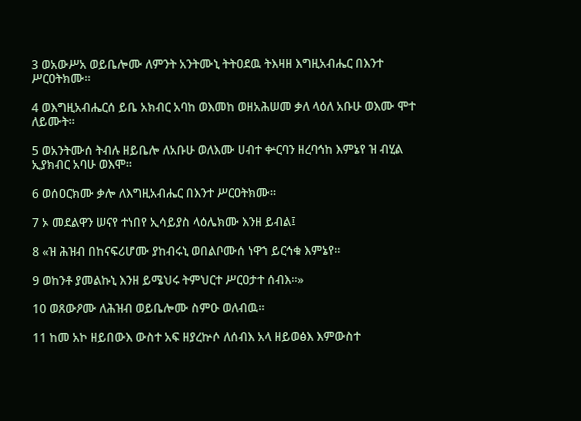3 ወአውሥአ ወይቤሎሙ ለምንት አንትሙኒ ትትዐደዉ ትእዛዘ እግዚአብሔር በእንተ ሥርዐትክሙ።

4 ወእግዚአብሔርሰ ይቤ አክብር አባከ ወእመከ ወዘአሕሠመ ቃለ ላዕለ አቡሁ ወእሙ ሞተ ለይሙት።

5 ወአንትሙሰ ትብሉ ዘይቤሎ ለአቡሁ ወለእሙ ሀብተ ቍርባን ዘረባኅከ እምኔየ ዝ ብሂል ኢያክብር አባሁ ወእሞ።

6 ወሰዐርክሙ ቃሎ ለእግዚአብሔር በእንተ ሥርዐትክሙ።

7 ኦ መደልዋን ሠናየ ተነበየ ኢሳይያስ ላዕሌክሙ እንዘ ይብል፤

8 «ዝ ሕዝብ በከናፍሪሆሙ ያከብሩኒ ወበልቦሙሰ ነዋኀ ይርኅቁ እምኔየ።

9 ወከንቶ ያመልኩኒ እንዘ ይሜህሩ ትምህርተ ሥርዐታተ ሰብእ።»

10 ወጸውዖሙ ለሕዝብ ወይቤሎሙ ስምዑ ወለብዉ።

11 ከመ አኮ ዘይበውእ ውስተ አፍ ዘያረኵሶ ለሰብእ አላ ዘይወፅእ እምውስተ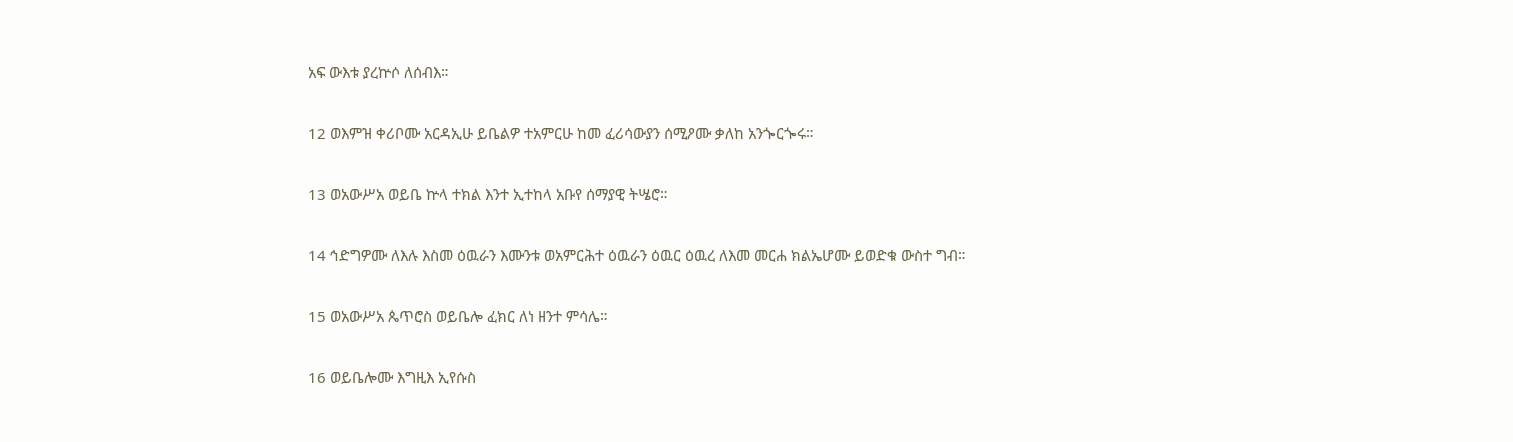አፍ ውእቱ ያረኵሶ ለሰብእ።

12 ወእምዝ ቀሪቦሙ አርዳኢሁ ይቤልዎ ተአምርሁ ከመ ፈሪሳውያን ሰሚዖሙ ቃለከ አንጐርጐሩ።

13 ወአውሥአ ወይቤ ኵላ ተክል እንተ ኢተከላ አቡየ ሰማያዊ ትሤሮ።

14 ኅድግዎሙ ለእሉ እስመ ዕዉራን እሙንቱ ወአምርሕተ ዕዉራን ዕዉር ዕዉረ ለእመ መርሐ ክልኤሆሙ ይወድቁ ውስተ ግብ።

15 ወአውሥአ ጴጥሮስ ወይቤሎ ፈክር ለነ ዘንተ ምሳሌ።

16 ወይቤሎሙ እግዚእ ኢየሱስ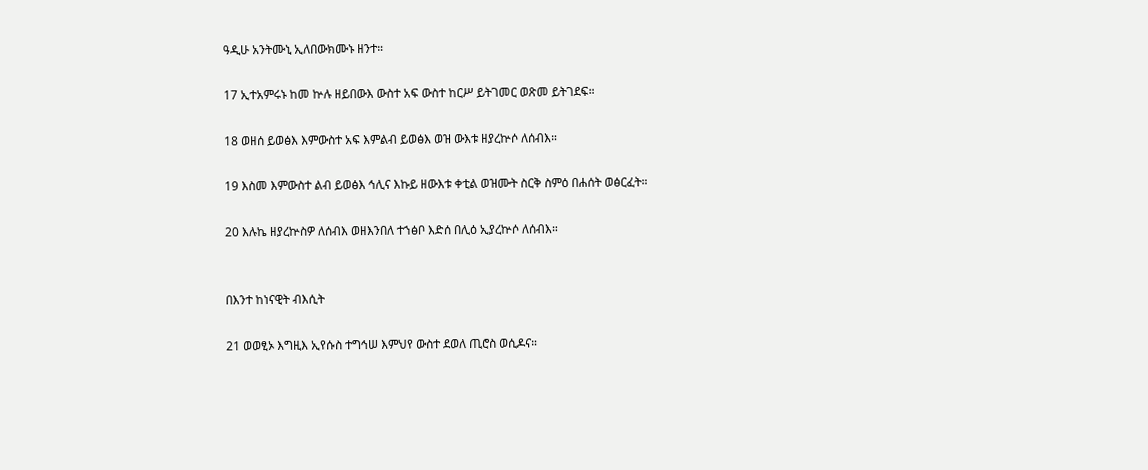ዓዲሁ አንትሙኒ ኢለበውክሙኑ ዘንተ።

17 ኢተአምሩኑ ከመ ኵሉ ዘይበውእ ውስተ አፍ ውስተ ከርሥ ይትገመር ወጽመ ይትገደፍ።

18 ወዘሰ ይወፅእ እምውስተ አፍ እምልብ ይወፅእ ወዝ ውእቱ ዘያረኵሶ ለሰብእ።

19 እስመ እምውስተ ልብ ይወፅእ ኅሊና እኩይ ዘውእቱ ቀቲል ወዝሙት ስርቅ ስምዕ በሐሰት ወፅርፈት።

20 እሉኬ ዘያረኵስዎ ለሰብእ ወዘእንበለ ተኀፅቦ እድሰ በሊዕ ኢያረኵሶ ለሰብእ።


በእንተ ከነናዊት ብእሲት

21 ወወፂኦ እግዚእ ኢየሱስ ተግኅሠ እምህየ ውስተ ደወለ ጢሮስ ወሲዶና።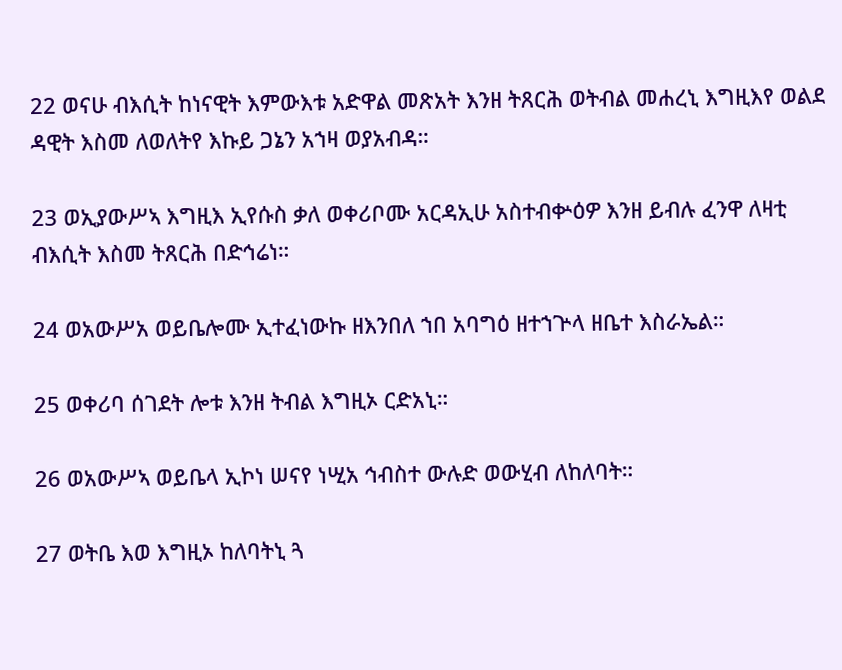22 ወናሁ ብእሲት ከነናዊት እምውእቱ አድዋል መጽአት እንዘ ትጸርሕ ወትብል መሐረኒ እግዚእየ ወልደ ዳዊት እስመ ለወለትየ እኩይ ጋኔን አኀዛ ወያአብዳ።

23 ወኢያውሥኣ እግዚእ ኢየሱስ ቃለ ወቀሪቦሙ አርዳኢሁ አስተብቍዕዎ እንዘ ይብሉ ፈንዋ ለዛቲ ብእሲት እስመ ትጸርሕ በድኅሬነ።

24 ወአውሥአ ወይቤሎሙ ኢተፈነውኩ ዘእንበለ ኀበ አባግዕ ዘተኀጕላ ዘቤተ እስራኤል።

25 ወቀሪባ ሰገደት ሎቱ እንዘ ትብል እግዚኦ ርድአኒ።

26 ወአውሥኣ ወይቤላ ኢኮነ ሠናየ ነሢአ ኅብስተ ውሉድ ወውሂብ ለከለባት።

27 ወትቤ እወ እግዚኦ ከለባትኒ ጓ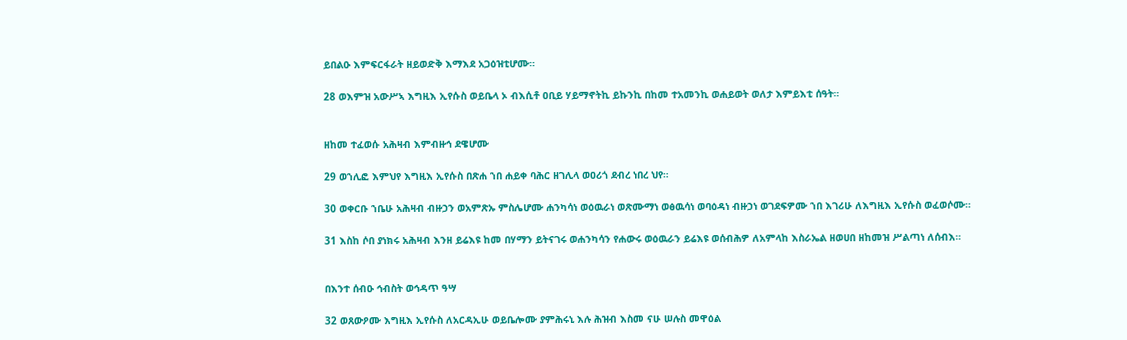ይበልዑ እምፍርፋራት ዘይወድቅ እማእደ አጋዕዝቲሆሙ።

28 ወእምዝ አውሥኣ እግዚእ ኢየሱስ ወይቤላ ኦ ብእሲቶ ዐቢይ ሃይማኖትኪ ይኩንኪ በከመ ተአመንኪ ወሐይወት ወለታ እምይእቲ ሰዓት።


ዘከመ ተፈወሱ አሕዛብ እምብዙኅ ደዌሆሙ

29 ወኀሊፎ እምህየ እግዚእ ኢየሱስ በጽሐ ኀበ ሐይቀ ባሕር ዘገሊላ ወዐሪጎ ደብረ ነበረ ህየ።

30 ወቀርቡ ኀቤሁ አሕዛብ ብዙኃን ወአምጽኡ ምስሌሆሙ ሐንካሳነ ወዕዉራነ ወጽሙማነ ወፅዉሳነ ወባዕዳነ ብዙኃነ ወገደፍዎሙ ኀበ እገሪሁ ለእግዚእ ኢየሱስ ወፈወሶሙ።

31 እስከ ሶበ ያነክሩ አሕዛብ እንዘ ይሬእዩ ከመ በሃማን ይትናገሩ ወሐንካሳን የሐውሩ ወዕዉራን ይሬእዩ ወሰብሕዎ ለአምላከ እስራኤል ዘወሀበ ዘከመዝ ሥልጣነ ለሰብእ።


በእንተ ሰብዑ ኅብስት ወኅዳጥ ዓሣ

32 ወጸውዖሙ እግዚእ ኢየሱስ ለአርዳኢሁ ወይቤሎሙ ያምሕሩኒ እሉ ሕዝብ እስመ ናሁ ሠሉስ መዋዕል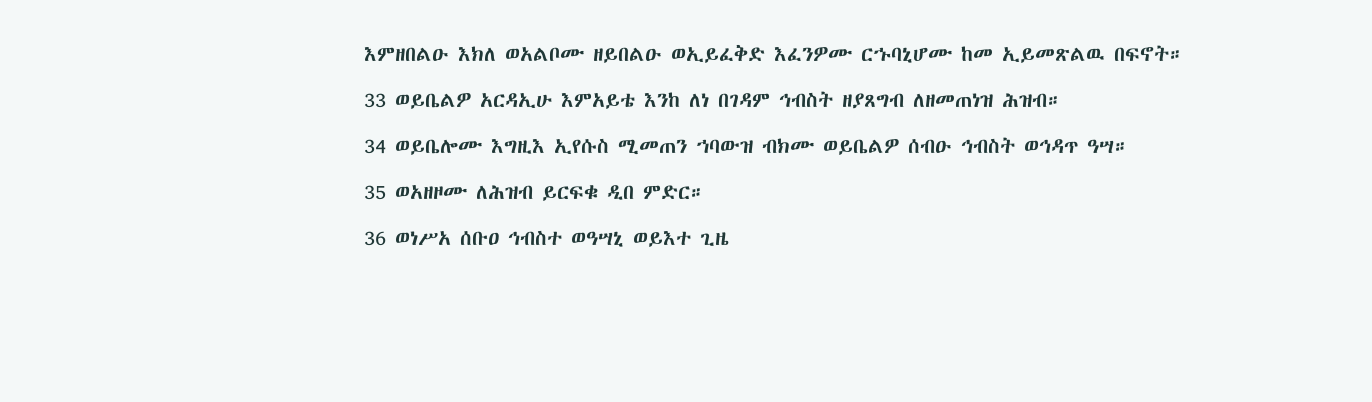እምዘበልዑ እክለ ወአልቦሙ ዘይበልዑ ወኢይፈቅድ እፈንዎሙ ርኁባኒሆሙ ከመ ኢይመጽልዉ በፍኖት።

33 ወይቤልዎ አርዳኢሁ እምአይቴ እንከ ለነ በገዳም ኅብስት ዘያጸግብ ለዘመጠነዝ ሕዝብ።

34 ወይቤሎሙ እግዚእ ኢየሱስ ሚመጠን ኀባውዝ ብክሙ ወይቤልዎ ሰብዑ ኅብስት ወኅዳጥ ዓሣ።

35 ወአዘዞሙ ለሕዝብ ይርፍቁ ዲበ ምድር።

36 ወነሥአ ሰቡዐ ኅብስተ ወዓሣኒ ወይእተ ጊዜ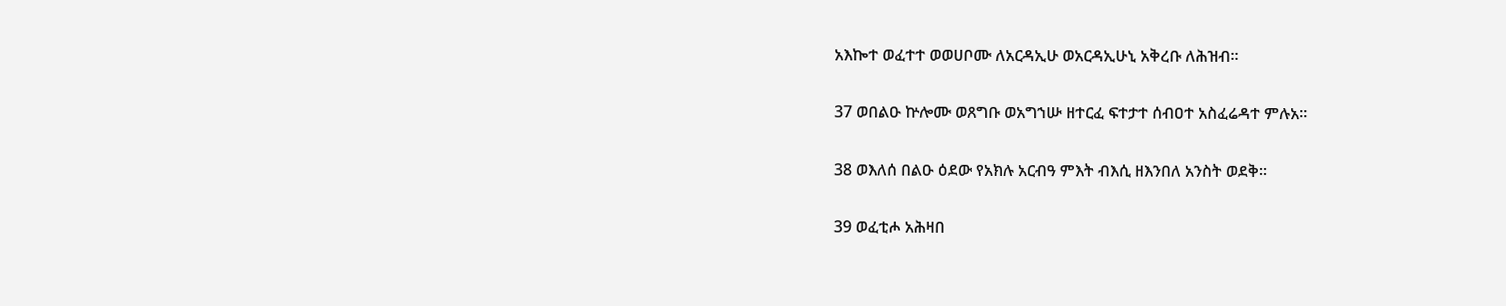አእኰተ ወፈተተ ወወሀቦሙ ለአርዳኢሁ ወአርዳኢሁኒ አቅረቡ ለሕዝብ።

37 ወበልዑ ኵሎሙ ወጸግቡ ወአግኀሡ ዘተርፈ ፍተታተ ሰብዐተ አስፈሬዳተ ምሉአ።

38 ወእለሰ በልዑ ዕደው የአክሉ አርብዓ ምእት ብእሲ ዘእንበለ አንስት ወደቅ።

39 ወፈቲሖ አሕዛበ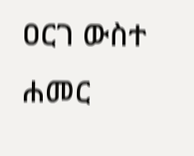ዐርገ ውስተ ሐመር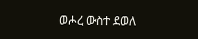ወሖረ ውስተ ደወለ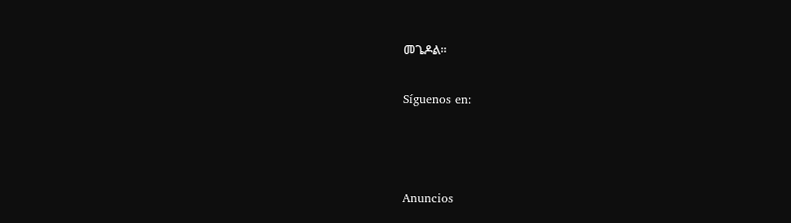መጌዶል።

Síguenos en:



Anuncios